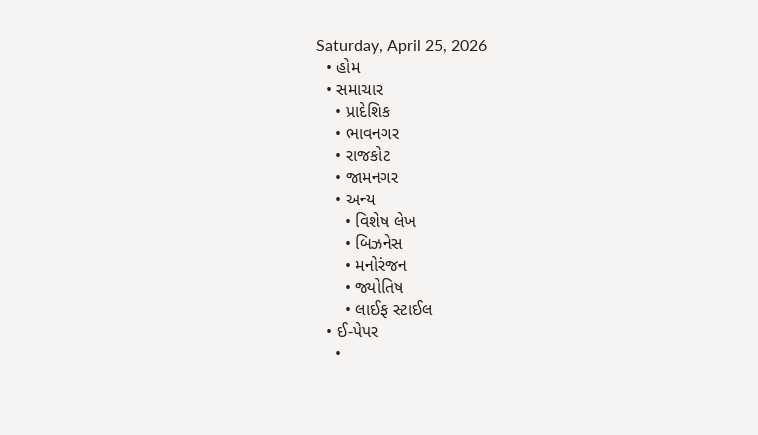Saturday, April 25, 2026
  • હોમ
  • સમાચાર
    • પ્રાદેશિક
    • ભાવનગર
    • રાજકોટ
    • જામનગર
    • અન્ય
      • વિશેષ લેખ
      • બિઝનેસ
      • મનોરંજન
      • જ્યોતિષ
      • લાઈફ સ્ટાઈલ
  • ઈ-પેપર
    •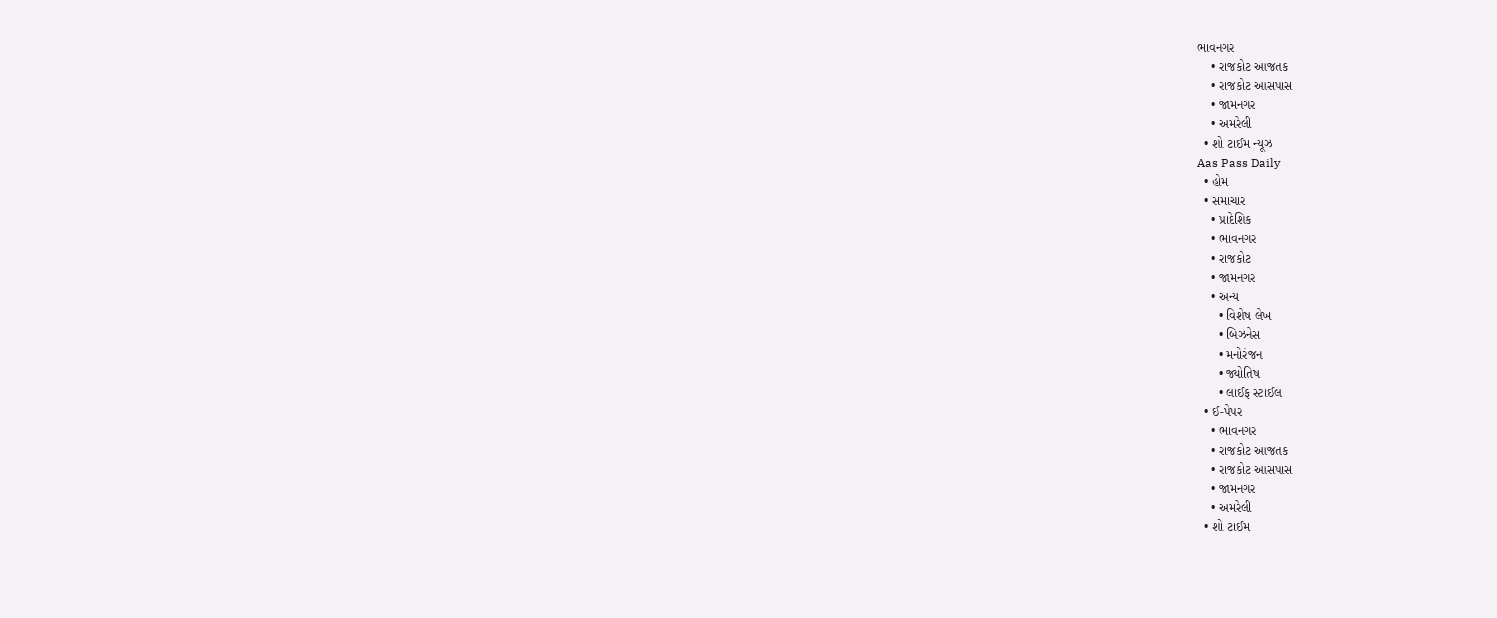ભાવનગર
    • રાજકોટ આજતક
    • રાજકોટ આસપાસ
    • જામનગર
    • અમરેલી
  • શો ટાઈમ ન્યૂઝ
Aas Pass Daily
  • હોમ
  • સમાચાર
    • પ્રાદેશિક
    • ભાવનગર
    • રાજકોટ
    • જામનગર
    • અન્ય
      • વિશેષ લેખ
      • બિઝનેસ
      • મનોરંજન
      • જ્યોતિષ
      • લાઈફ સ્ટાઈલ
  • ઈ-પેપર
    • ભાવનગર
    • રાજકોટ આજતક
    • રાજકોટ આસપાસ
    • જામનગર
    • અમરેલી
  • શો ટાઈમ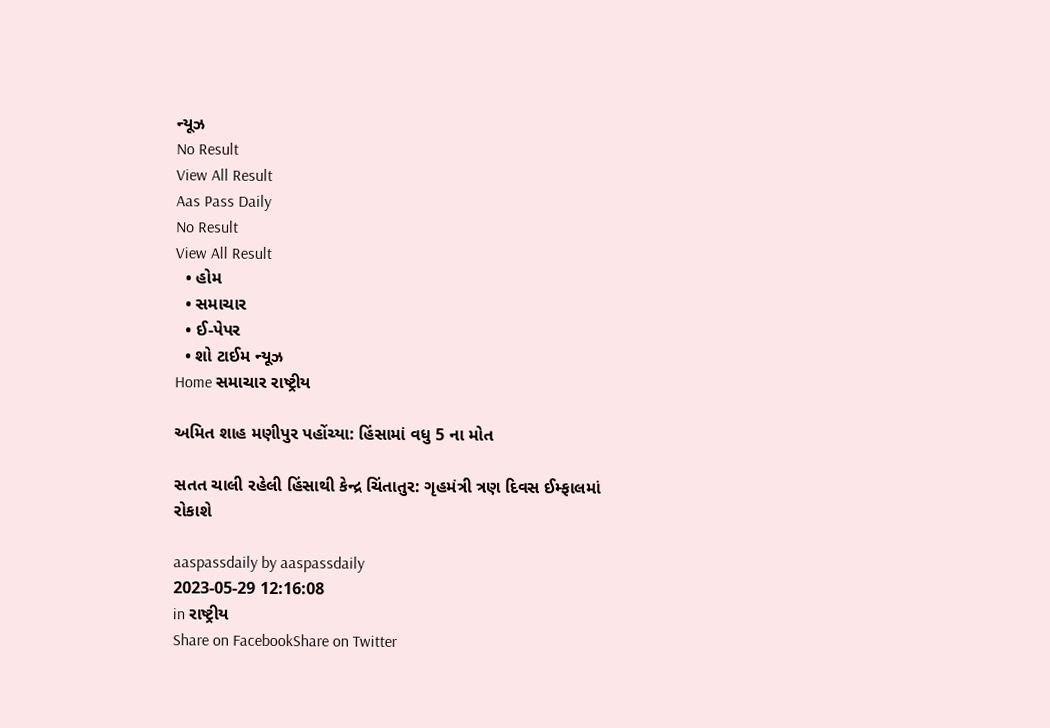ન્યૂઝ
No Result
View All Result
Aas Pass Daily
No Result
View All Result
  • હોમ
  • સમાચાર
  • ઈ-પેપર
  • શો ટાઈમ ન્યૂઝ
Home સમાચાર રાષ્ટ્રીય

અમિત શાહ મણીપુર પહોંચ્યા: હિંસામાં વધુ 5 ના મોત

સતત ચાલી રહેલી હિંસાથી કેન્દ્ર ચિંતાતુર: ગૃહમંત્રી ત્રણ દિવસ ઈમ્ફાલમાં રોકાશે

aaspassdaily by aaspassdaily
2023-05-29 12:16:08
in રાષ્ટ્રીય
Share on FacebookShare on Twitter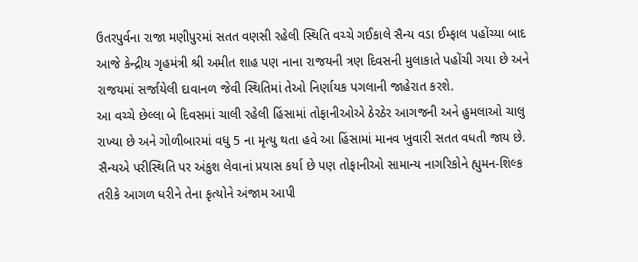ઉતરપુર્વના રાજા મણીપુરમાં સતત વણસી રહેલી સ્થિતિ વચ્ચે ગઈકાલે સૈન્ય વડા ઈમ્ફાલ પહોંચ્યા બાદ આજે કેન્દ્રીય ગૃહમંત્રી શ્રી અમીત શાહ પણ નાના રાજયની ત્રણ દિવસની મુલાકાતે પહોંચી ગયા છે અને રાજયમાં સર્જાયેલી દાવાનળ જેવી સ્થિતિમાં તેઓ નિર્ણાયક પગલાની જાહેરાત કરશે.
આ વચ્ચે છેલ્લા બે દિવસમાં ચાલી રહેલી હિંસામાં તોફાનીઓએ ઠેરઠેર આગજની અને હુમલાઓ ચાલુ રાખ્યા છે અને ગોળીબારમાં વધુ 5 ના મૃત્યુ થતા હવે આ હિંસામાં માનવ ખુવારી સતત વધતી જાય છે. સૈન્યએ પરીસ્થિતિ પર અંકુશ લેવાનાં પ્રયાસ કર્યા છે પણ તોફાનીઓ સામાન્ય નાગરિકોને હ્યુમન-શિલ્ક તરીકે આગળ ધરીને તેના કૃત્યોને અંજામ આપી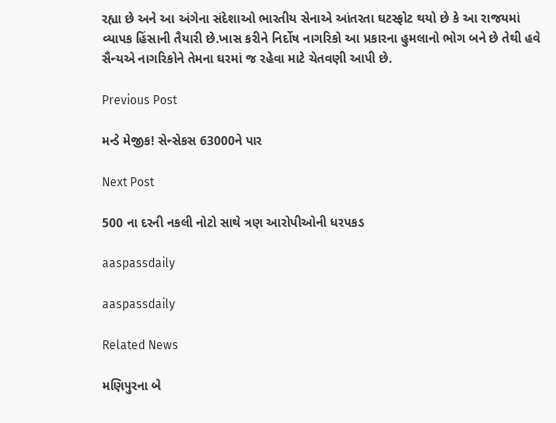રહ્યા છે અને આ અંગેના સંદેશાઓ ભારતીય સેનાએ આંતરતા ઘટસ્ફોટ થયો છે કે આ રાજયમાં વ્યાપક હિંસાની તૈયારી છે.ખાસ કરીને નિર્દોષ નાગરિકો આ પ્રકારના હુમલાનો ભોગ બને છે તેથી હવે સૈન્યએ નાગરિકોને તેમના ઘરમાં જ રહેવા માટે ચેતવણી આપી છે.

Previous Post

મન્ડે મેજીક! સેન્સેકસ 63000ને પાર

Next Post

500 ના દરની નકલી નોટો સાથે ત્રણ આરોપીઓની ધરપકડ

aaspassdaily

aaspassdaily

Related News

મણિપુરના બે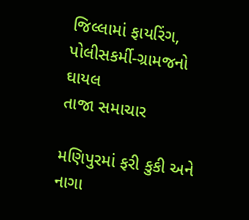જિલ્લામાં ફાયરિંગ, પોલીસકર્મી-ગ્રામજનો ઘાયલ
તાજા સમાચાર

મણિપુરમાં ફરી કુકી અને નાગા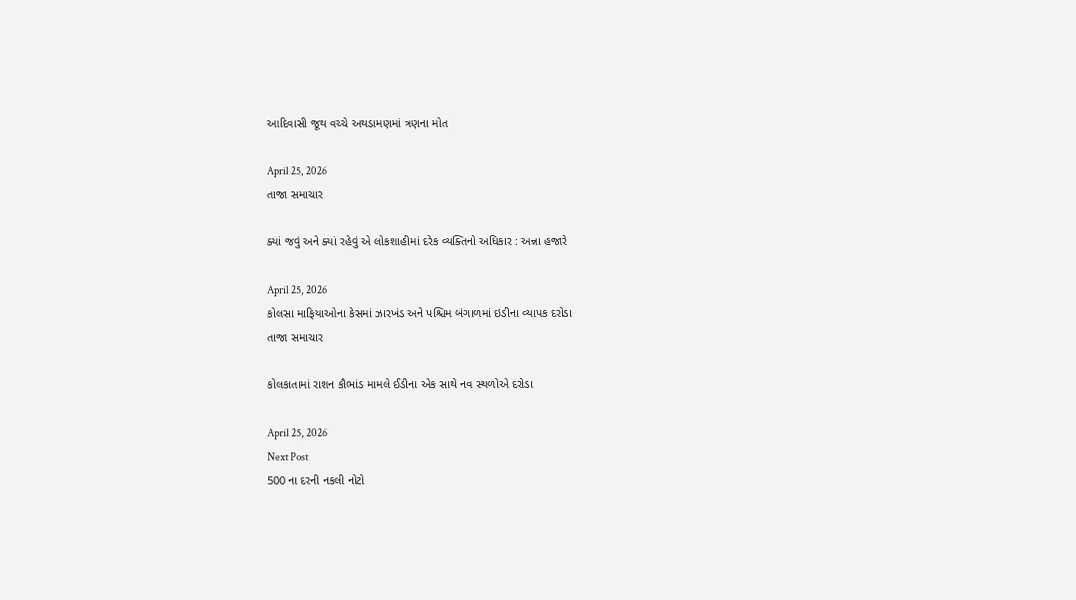આદિવાસી જૂથ વચ્ચે અથડામણમાં ત્રણના મોત

April 25, 2026
તાજા સમાચાર

ક્યાં જવું અને ક્યાં રહેવું એ લોકશાહીમાં દરેક વ્યક્તિનો અધિકાર : અન્ના હજારે

April 25, 2026
કોલસા માફિયાઓના કેસમાં ઝારખંડ અને પશ્ચિમ બંગાળમાં ઇડીના વ્યાપક દરોડા
તાજા સમાચાર

કોલકાતામાં રાશન કૌભાંડ મામલે ઈડીના એક સાથે નવ સ્થળોએ દરોડા

April 25, 2026
Next Post
500 ના દરની નકલી નોટો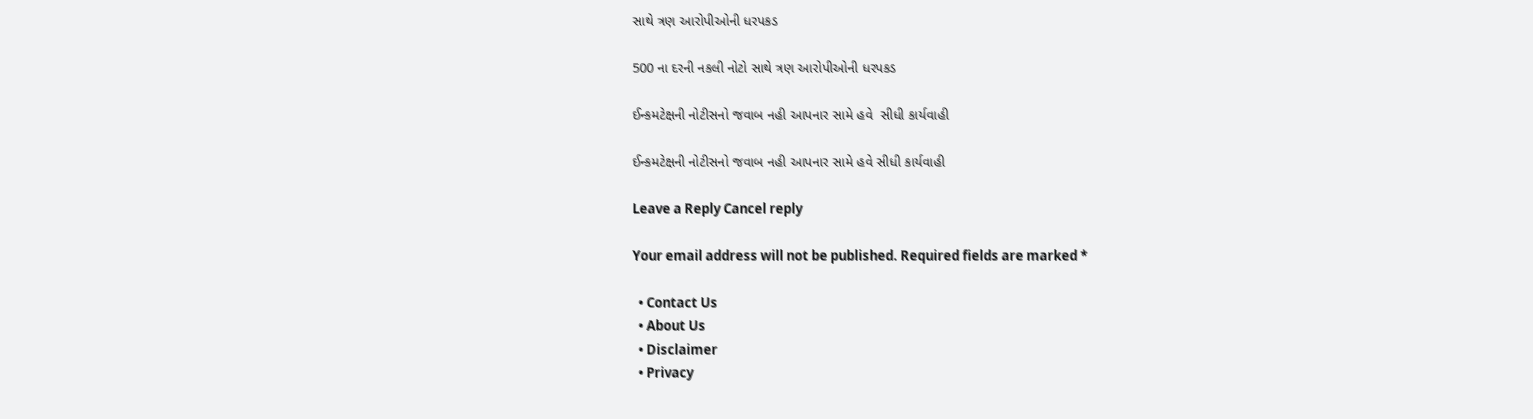સાથે ત્રણ આરોપીઓની ધરપકડ

500 ના દરની નકલી નોટો સાથે ત્રણ આરોપીઓની ધરપકડ

ઈન્કમટેક્ષની નોટીસનો જવાબ નહી આપનાર સામે હવે  સીધી કાર્યવાહી

ઈન્કમટેક્ષની નોટીસનો જવાબ નહી આપનાર સામે હવે સીધી કાર્યવાહી

Leave a Reply Cancel reply

Your email address will not be published. Required fields are marked *

  • Contact Us
  • About Us
  • Disclaimer
  • Privacy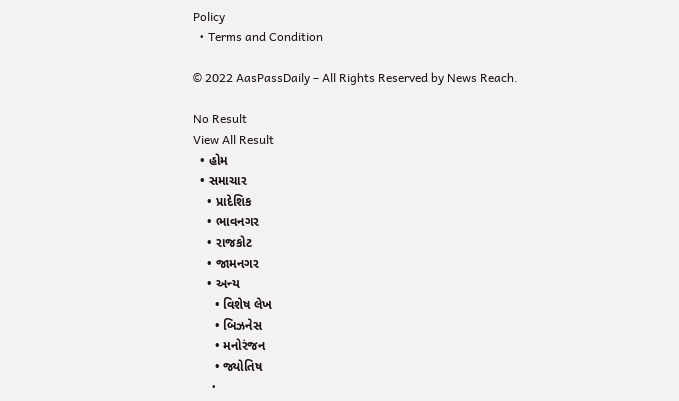Policy
  • Terms and Condition

© 2022 AasPassDaily – All Rights Reserved by News Reach.

No Result
View All Result
  • હોમ
  • સમાચાર
    • પ્રાદેશિક
    • ભાવનગર
    • રાજકોટ
    • જામનગર
    • અન્ય
      • વિશેષ લેખ
      • બિઝનેસ
      • મનોરંજન
      • જ્યોતિષ
      •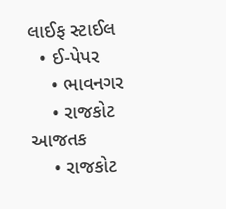લાઈફ સ્ટાઈલ
  • ઈ-પેપર
    • ભાવનગર
    • રાજકોટ આજતક
    • રાજકોટ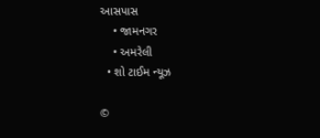આસપાસ
    • જામનગર
    • અમરેલી
  • શો ટાઈમ ન્યૂઝ

©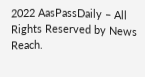2022 AasPassDaily – All Rights Reserved by News Reach.